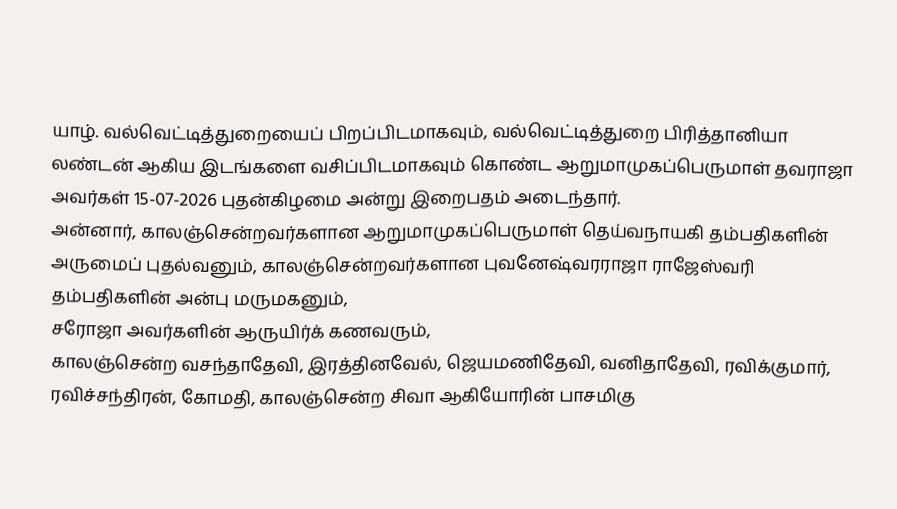யாழ். வல்வெட்டித்துறையைப் பிறப்பிடமாகவும், வல்வெட்டித்துறை பிரித்தானியா லண்டன் ஆகிய இடங்களை வசிப்பிடமாகவும் கொண்ட ஆறுமாமுகப்பெருமாள் தவராஜா அவர்கள் 15-07-2026 புதன்கிழமை அன்று இறைபதம் அடைந்தார்.
அன்னார், காலஞ்சென்றவர்களான ஆறுமாமுகப்பெருமாள் தெய்வநாயகி தம்பதிகளின் அருமைப் புதல்வனும், காலஞ்சென்றவர்களான புவனேஷ்வரராஜா ராஜேஸ்வரி தம்பதிகளின் அன்பு மருமகனும்,
சரோஜா அவர்களின் ஆருயிர்க் கணவரும்,
காலஞ்சென்ற வசந்தாதேவி, இரத்தினவேல், ஜெயமணிதேவி, வனிதாதேவி, ரவிக்குமார், ரவிச்சந்திரன், கோமதி, காலஞ்சென்ற சிவா ஆகியோரின் பாசமிகு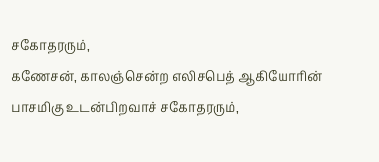சகோதரரும்,
கணேசன், காலஞ்சென்ற எலிசபெத் ஆகியோரின் பாசமிகு உடன்பிறவாச் சகோதரரும்,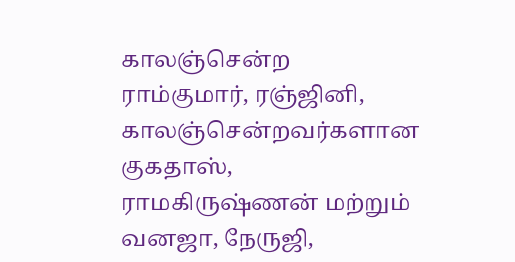காலஞ்சென்ற ராம்குமார், ரஞ்ஜினி, காலஞ்சென்றவர்களான குகதாஸ், ராமகிருஷ்ணன் மற்றும் வனஜா, நேருஜி,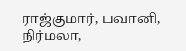ராஜ்குமார், பவானி, நிர்மலா,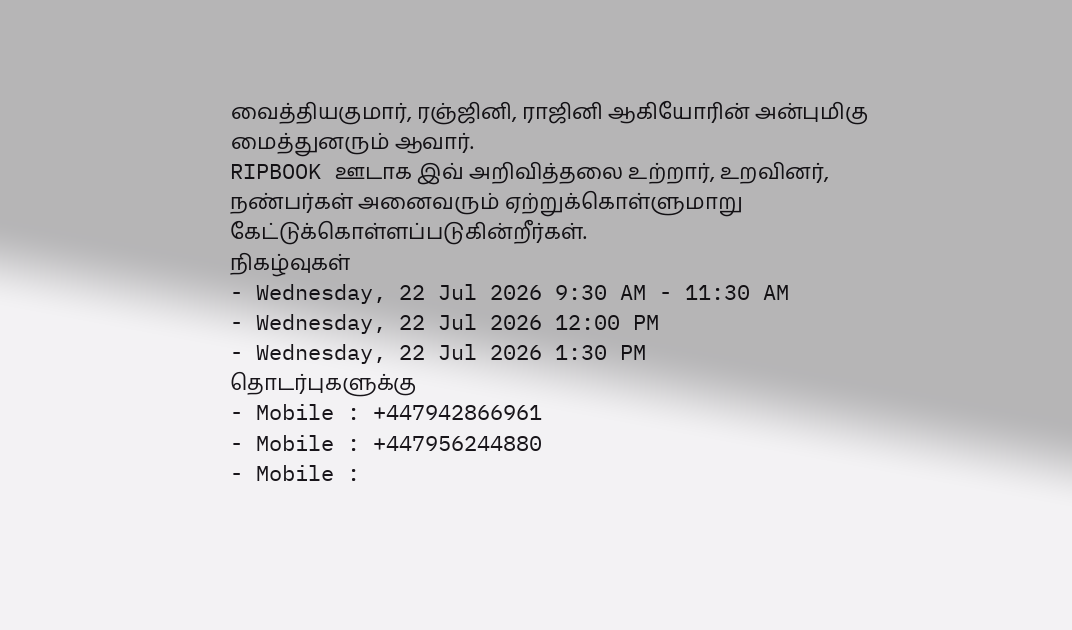வைத்தியகுமார், ரஞ்ஜினி, ராஜினி ஆகியோரின் அன்புமிகு மைத்துனரும் ஆவார்.
RIPBOOK ஊடாக இவ் அறிவித்தலை உற்றார், உறவினர், நண்பர்கள் அனைவரும் ஏற்றுக்கொள்ளுமாறு கேட்டுக்கொள்ளப்படுகின்றீர்கள்.
நிகழ்வுகள்
- Wednesday, 22 Jul 2026 9:30 AM - 11:30 AM
- Wednesday, 22 Jul 2026 12:00 PM
- Wednesday, 22 Jul 2026 1:30 PM
தொடர்புகளுக்கு
- Mobile : +447942866961
- Mobile : +447956244880
- Mobile :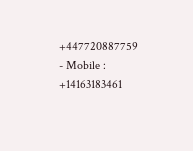+447720887759
- Mobile : +14163183461